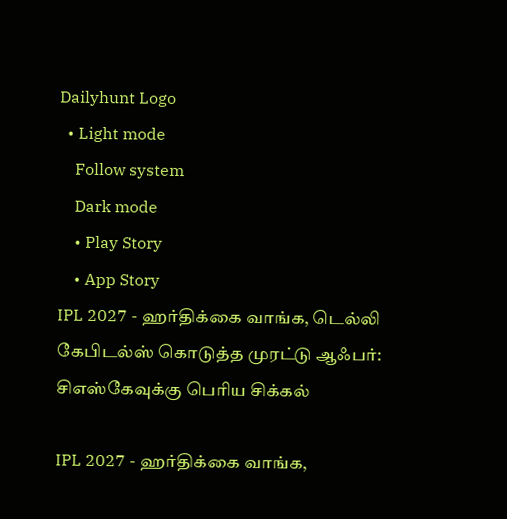Dailyhunt Logo
  • Light mode
    Follow system
    Dark mode
    • Play Story
    • App Story
IPL 2027 - ஹர்திக்கை வாங்க, டெல்லி கேபிடல்ஸ் கொடுத்த முரட்டு ஆஃபர்: சிஎஸ்கேவுக்கு பெரிய சிக்கல்

IPL 2027 - ஹர்திக்கை வாங்க,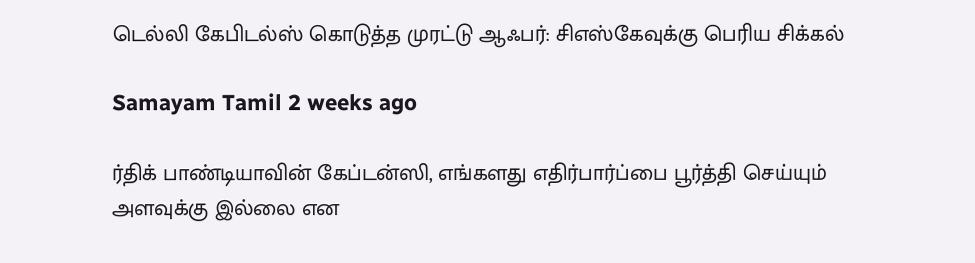டெல்லி கேபிடல்ஸ் கொடுத்த முரட்டு ஆஃபர்: சிஎஸ்கேவுக்கு பெரிய சிக்கல்

Samayam Tamil 2 weeks ago

ர்திக் பாண்டியாவின் கேப்டன்ஸி, எங்களது எதிர்பார்ப்பை பூர்த்தி செய்யும் அளவுக்கு இல்லை என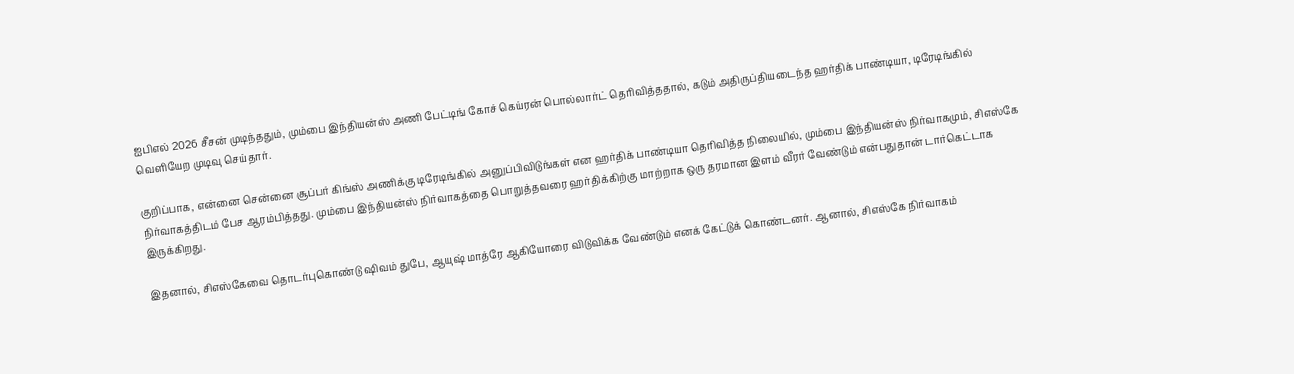ஐபிஎல் 2026 சீசன் முடிந்ததும், மும்பை இந்தியன்ஸ் அணி பேட்டிங் கோச் கெய்ரன் பொல்லார்ட் தெரிவித்ததால், கடும் அதிருப்தியடைந்த ஹர்திக் பாண்டியா, டிரேடிங்கில் வெளியேற முடிவு செய்தார்.

குறிப்பாக, என்னை சென்னை சூப்பர் கிங்ஸ் அணிக்கு டிரேடிங்கில் அனுப்பிவிடுங்கள் என ஹர்திக் பாண்டியா தெரிவித்த நிலையில், மும்பை இந்தியன்ஸ் நிர்வாகமும், சிஎஸ்கே நிர்வாகத்திடம் பேச ஆரம்பித்தது. மும்பை இந்தியன்ஸ் நிர்வாகத்தை பொறுத்தவரை ஹர்திக்கிற்கு மாற்றாக ஒரு தரமான இளம் வீரர் வேண்டும் என்பதுதான் டார்கெட்டாக இருக்கிறது.

இதனால், சிஎஸ்கேவை தொடர்புகொண்டு ஷிவம் துபே, ஆயுஷ் மாத்ரே ஆகியோரை விடுவிக்க வேண்டும் எனக் கேட்டுக் கொண்டனர். ஆனால், சிஎஸ்கே நிர்வாகம்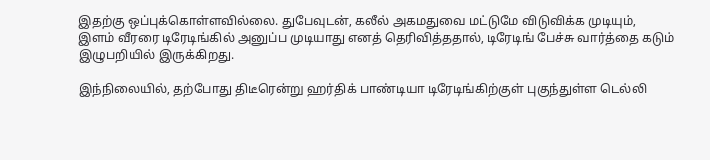இதற்கு ஒப்புக்கொள்ளவில்லை. துபேவுடன், கலீல் அகமதுவை மட்டுமே விடுவிக்க முடியும், இளம் வீரரை டிரேடிங்கில் அனுப்ப முடியாது எனத் தெரிவித்ததால், டிரேடிங் பேச்சு வார்த்தை கடும் இழுபறியில் இருக்கிறது.

இந்நிலையில், தற்போது திடீரென்று ஹர்திக் பாண்டியா டிரேடிங்கிற்குள் புகுந்துள்ள டெல்லி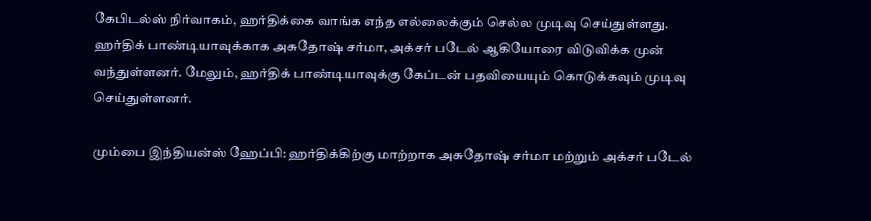கேபிடல்ஸ் நிர்வாகம், ஹர்திக்கை வாங்க எந்த எல்லைக்கும் செல்ல முடிவு செய்துள்ளது. ஹர்திக் பாண்டியாவுக்காக அசுதோஷ் சர்மா, அக்சர் படேல் ஆகியோரை விடுவிக்க முன் வந்துள்ளனர். மேலும், ஹர்திக் பாண்டியாவுக்கு கேப்டன் பதவியையும் கொடுக்கவும் முடிவு செய்துள்ளனர்.

மும்பை இந்தியன்ஸ் ஹேப்பி: ஹர்திக்கிற்கு மாற்றாக அசுதோஷ் சர்மா மற்றும் அக்சர் படேல்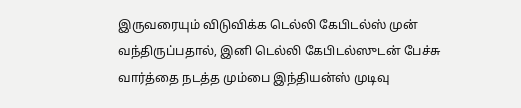இருவரையும் விடுவிக்க டெல்லி கேபிடல்ஸ் முன் வந்திருப்பதால், இனி டெல்லி கேபிடல்ஸுடன் பேச்சு வார்த்தை நடத்த மும்பை இந்தியன்ஸ் முடிவு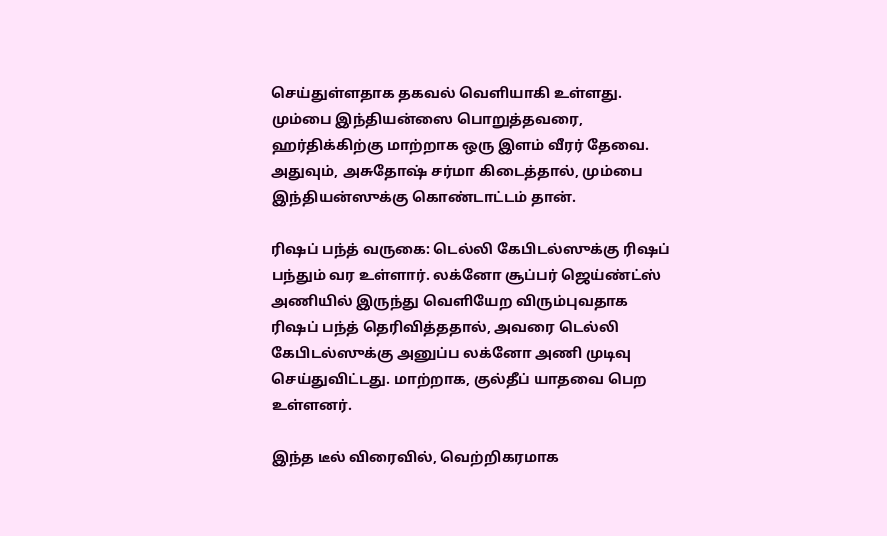செய்துள்ளதாக தகவல் வெளியாகி உள்ளது. மும்பை இந்தியன்ஸை பொறுத்தவரை, ஹர்திக்கிற்கு மாற்றாக ஒரு இளம் வீரர் தேவை. அதுவும், அசுதோஷ் சர்மா கிடைத்தால், மும்பை இந்தியன்ஸுக்கு கொண்டாட்டம் தான்.

ரிஷப் பந்த் வருகை: டெல்லி கேபிடல்ஸுக்கு ரிஷப் பந்தும் வர உள்ளார். லக்னோ சூப்பர் ஜெய்ண்ட்ஸ் அணியில் இருந்து வெளியேற விரும்புவதாக ரிஷப் பந்த் தெரிவித்ததால், அவரை டெல்லி கேபிடல்ஸுக்கு அனுப்ப லக்னோ அணி முடிவு செய்துவிட்டது. மாற்றாக, குல்தீப் யாதவை பெற உள்ளனர்.

இந்த டீல் விரைவில், வெற்றிகரமாக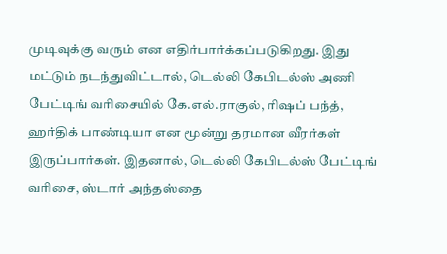முடிவுக்கு வரும் என எதிர்பார்க்கப்படுகிறது. இது மட்டும் நடந்துவிட்டால், டெல்லி கேபிடல்ஸ் அணி பேட்டிங் வரிசையில் கே.எல்.ராகுல், ரிஷப் பந்த், ஹர்திக் பாண்டியா என மூன்று தரமான வீரர்கள் இருப்பார்கள். இதனால், டெல்லி கேபிடல்ஸ் பேட்டிங் வரிசை, ஸ்டார் அந்தஸ்தை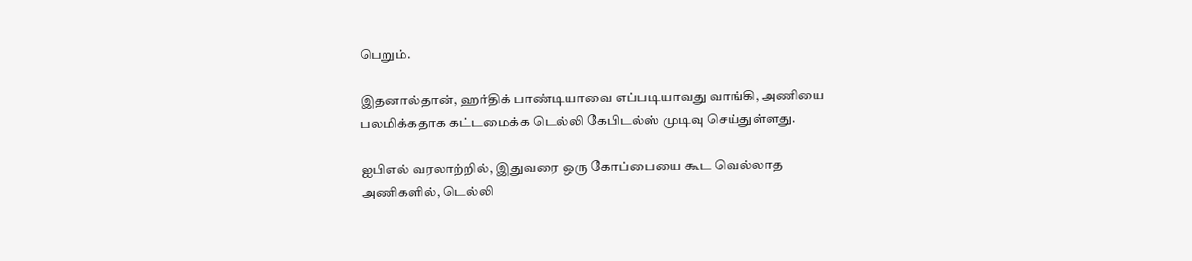பெறும்.

இதனால்தான், ஹர்திக் பாண்டியாவை எப்படியாவது வாங்கி, அணியை பலமிக்கதாக கட்டமைக்க டெல்லி கேபிடல்ஸ் முடிவு செய்துள்ளது.

ஐபிஎல் வரலாற்றில், இதுவரை ஒரு கோப்பையை கூட வெல்லாத அணிகளில், டெல்லி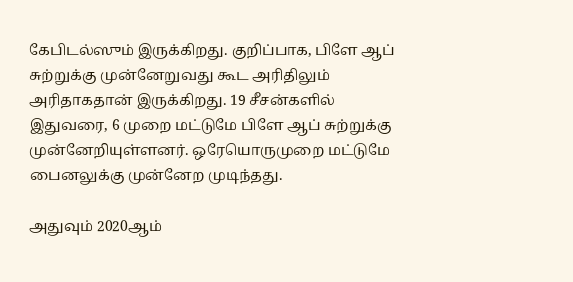கேபிடல்ஸும் இருக்கிறது. குறிப்பாக, பிளே ஆப் சுற்றுக்கு முன்னேறுவது கூட அரிதிலும் அரிதாகதான் இருக்கிறது. 19 சீசன்களில் இதுவரை, 6 முறை மட்டுமே பிளே ஆப் சுற்றுக்கு முன்னேறியுள்ளனர். ஒரேயொருமுறை மட்டுமே பைனலுக்கு முன்னேற முடிந்தது.

அதுவும் 2020ஆம்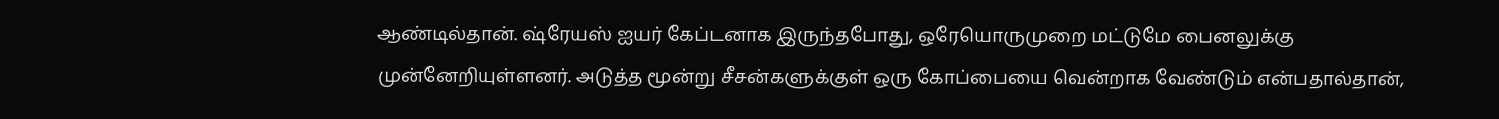ஆண்டில்தான். ஷ்ரேயஸ் ஐயர் கேப்டனாக இருந்தபோது, ஒரேயொருமுறை மட்டுமே பைனலுக்கு முன்னேறியுள்ளனர். அடுத்த மூன்று சீசன்களுக்குள் ஒரு கோப்பையை வென்றாக வேண்டும் என்பதால்தான்,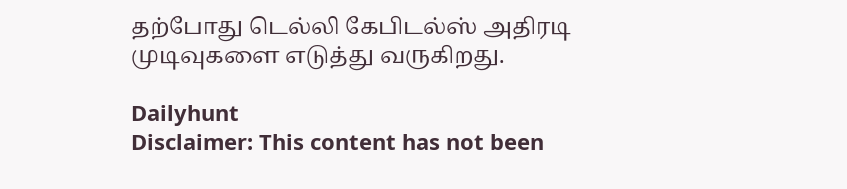தற்போது டெல்லி கேபிடல்ஸ் அதிரடி முடிவுகளை எடுத்து வருகிறது.

Dailyhunt
Disclaimer: This content has not been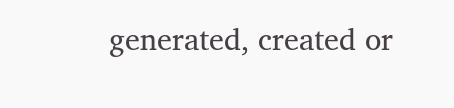generated, created or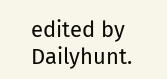edited by Dailyhunt.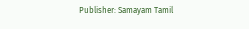Publisher: Samayam Tamil